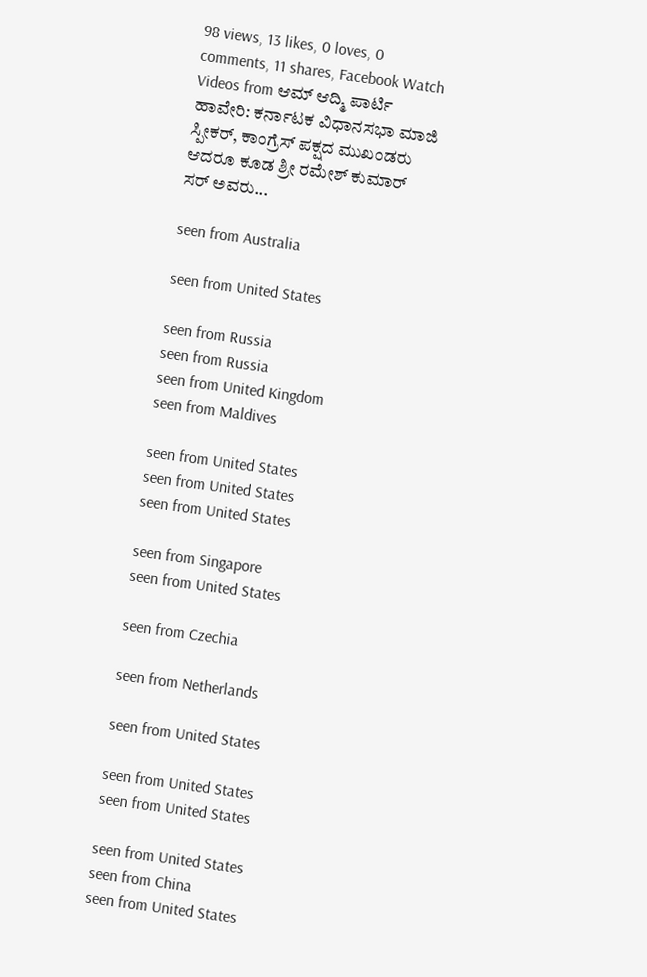98 views, 13 likes, 0 loves, 0 comments, 11 shares, Facebook Watch Videos from ಆಮ್ ಆದ್ಮಿ ಪಾರ್ಟಿ ಹಾವೇರಿ: ಕರ್ನಾಟಕ ವಿಧಾನಸಭಾ ಮಾಜಿ ಸ್ಪೀಕರ್, ಕಾಂಗ್ರೆಸ್ ಪಕ್ಷದ ಮುಖಂಡರು ಆದರೂ ಕೂಡ ಶ್ರೀ ರಮೇಶ್ ಕುಮಾರ್ ಸರ್ ಅವರು...

seen from Australia

seen from United States

seen from Russia
seen from Russia
seen from United Kingdom
seen from Maldives

seen from United States
seen from United States
seen from United States

seen from Singapore
seen from United States

seen from Czechia

seen from Netherlands

seen from United States

seen from United States
seen from United States

seen from United States
seen from China
seen from United States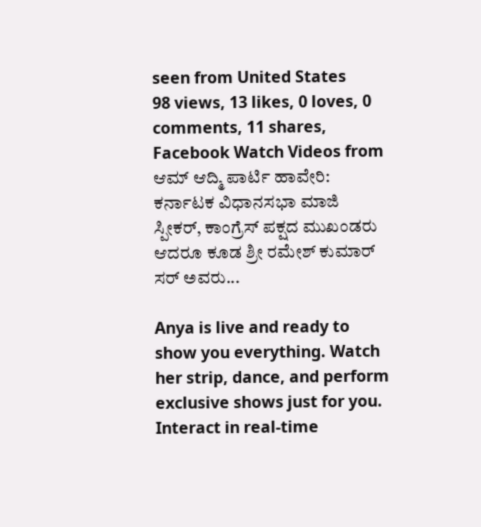seen from United States
98 views, 13 likes, 0 loves, 0 comments, 11 shares, Facebook Watch Videos from ಆಮ್ ಆದ್ಮಿ ಪಾರ್ಟಿ ಹಾವೇರಿ: ಕರ್ನಾಟಕ ವಿಧಾನಸಭಾ ಮಾಜಿ ಸ್ಪೀಕರ್, ಕಾಂಗ್ರೆಸ್ ಪಕ್ಷದ ಮುಖಂಡರು ಆದರೂ ಕೂಡ ಶ್ರೀ ರಮೇಶ್ ಕುಮಾರ್ ಸರ್ ಅವರು...

Anya is live and ready to show you everything. Watch her strip, dance, and perform exclusive shows just for you. Interact in real-time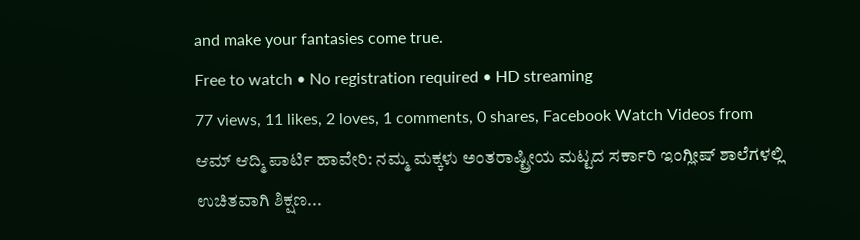and make your fantasies come true.
Free to watch • No registration required • HD streaming
77 views, 11 likes, 2 loves, 1 comments, 0 shares, Facebook Watch Videos from ಆಮ್ ಆದ್ಮಿ ಪಾರ್ಟಿ ಹಾವೇರಿ: ನಮ್ಮ ಮಕ್ಕಳು ಅಂತರಾಷ್ಟ್ರೀಯ ಮಟ್ಟದ ಸರ್ಕಾರಿ ಇಂಗ್ಲೀಷ್ ಶಾಲೆಗಳಲ್ಲಿ ಉಚಿತವಾಗಿ ಶಿಕ್ಷಣ...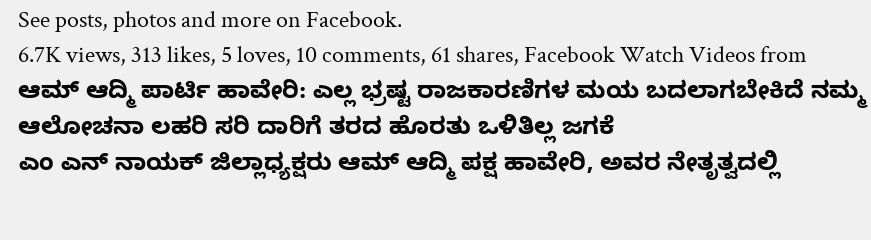See posts, photos and more on Facebook.
6.7K views, 313 likes, 5 loves, 10 comments, 61 shares, Facebook Watch Videos from ಆಮ್ ಆದ್ಮಿ ಪಾರ್ಟಿ ಹಾವೇರಿ: ಎಲ್ಲ ಭ್ರಷ್ಟ ರಾಜಕಾರಣಿಗಳ ಮಯ ಬದಲಾಗಬೇಕಿದೆ ನಮ್ಮ ಆಲೋಚನಾ ಲಹರಿ ಸರಿ ದಾರಿಗೆ ತರದ ಹೊರತು ಒಳಿತಿಲ್ಲ ಜಗಕೆ
ಎಂ ಎನ್ ನಾಯಕ್ ಜಿಲ್ಲಾಧ್ಯಕ್ಷರು ಆಮ್ ಆದ್ಮಿ ಪಕ್ಷ ಹಾವೇರಿ, ಅವರ ನೇತೃತ್ವದಲ್ಲಿ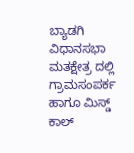ಬ್ಯಾಡಗಿ ವಿಧಾನಸಭಾ ಮತಕ್ಷೇತ್ರ ದಲ್ಲಿ ಗ್ರಾಮಸಂಪರ್ಕ ಹಾಗೂ ಮಿಸ್ಡ್ ಕಾಲ್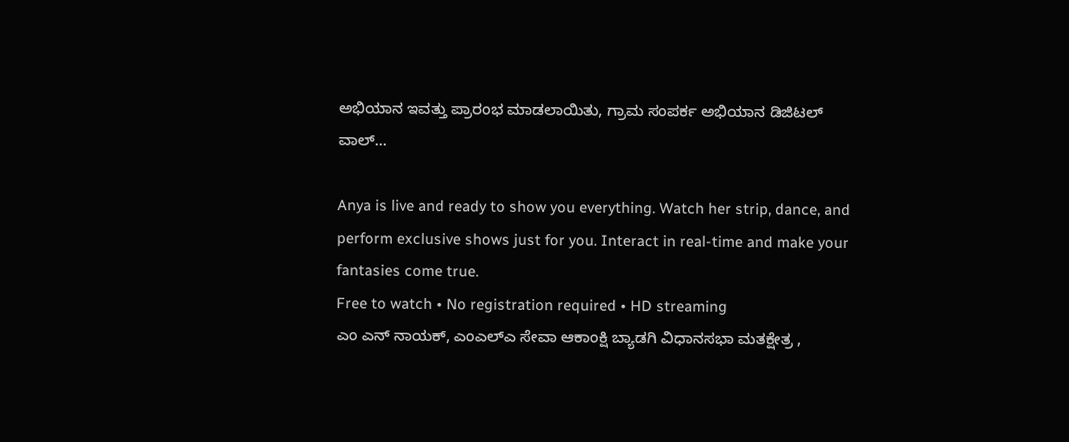ಅಭಿಯಾನ ಇವತ್ತು ಪ್ರಾರಂಭ ಮಾಡಲಾಯಿತು, ಗ್ರಾಮ ಸಂಪರ್ಕ ಅಭಿಯಾನ ಡಿಜಿಟಲ್ ವಾಲ್...

Anya is live and ready to show you everything. Watch her strip, dance, and perform exclusive shows just for you. Interact in real-time and make your fantasies come true.
Free to watch • No registration required • HD streaming
ಎಂ ಎನ್ ನಾಯಕ್, ಎಂಎಲ್ಎ ಸೇವಾ ಆಕಾಂಕ್ಷಿ ಬ್ಯಾಡಗಿ ವಿಧಾನಸಭಾ ಮತಕ್ಷೇತ್ರ ,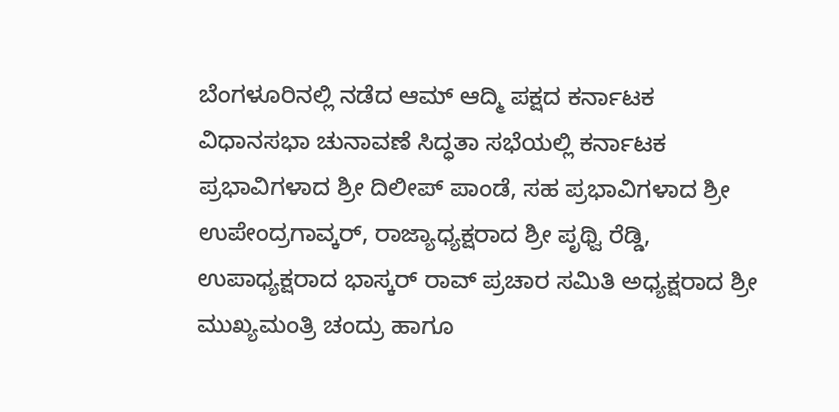ಬೆಂಗಳೂರಿನಲ್ಲಿ ನಡೆದ ಆಮ್ ಆದ್ಮಿ ಪಕ್ಷದ ಕರ್ನಾಟಕ ವಿಧಾನಸಭಾ ಚುನಾವಣೆ ಸಿದ್ಧತಾ ಸಭೆಯಲ್ಲಿ ಕರ್ನಾಟಕ ಪ್ರಭಾವಿಗಳಾದ ಶ್ರೀ ದಿಲೀಪ್ ಪಾಂಡೆ, ಸಹ ಪ್ರಭಾವಿಗಳಾದ ಶ್ರೀ ಉಪೇಂದ್ರಗಾವ್ಕರ್, ರಾಜ್ಯಾಧ್ಯಕ್ಷರಾದ ಶ್ರೀ ಪೃಥ್ವಿ ರೆಡ್ಡಿ, ಉಪಾಧ್ಯಕ್ಷರಾದ ಭಾಸ್ಕರ್ ರಾವ್ ಪ್ರಚಾರ ಸಮಿತಿ ಅಧ್ಯಕ್ಷರಾದ ಶ್ರೀ ಮುಖ್ಯಮಂತ್ರಿ ಚಂದ್ರು ಹಾಗೂ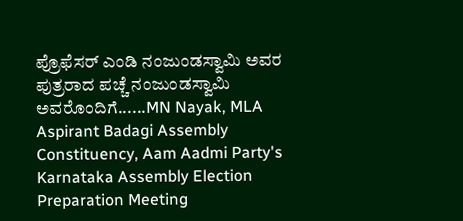ಪ್ರೊಫೆಸರ್ ಎಂಡಿ ನಂಜುಂಡಸ್ವಾಮಿ ಅವರ ಪುತ್ರರಾದ ಪಚ್ಚೆ ನಂಜುಂಡಸ್ವಾಮಿ ಅವರೊಂದಿಗೆ......MN Nayak, MLA Aspirant Badagi Assembly Constituency, Aam Aadmi Party's Karnataka Assembly Election Preparation Meeting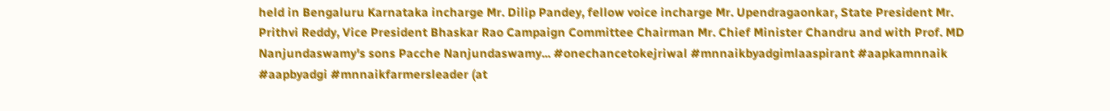held in Bengaluru Karnataka incharge Mr. Dilip Pandey, fellow voice incharge Mr. Upendragaonkar, State President Mr. Prithvi Reddy, Vice President Bhaskar Rao Campaign Committee Chairman Mr. Chief Minister Chandru and with Prof. MD Nanjundaswamy's sons Pacche Nanjundaswamy... #onechancetokejriwal #mnnaikbyadgimlaaspirant #aapkamnnaik #aapbyadgi #mnnaikfarmersleader (at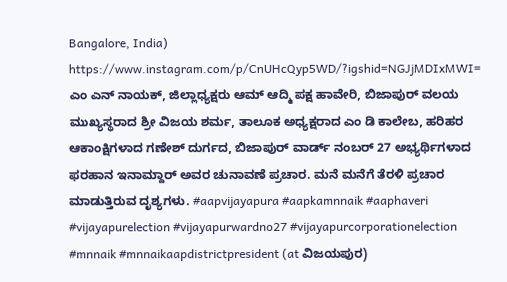Bangalore, India) https://www.instagram.com/p/CnUHcQyp5WD/?igshid=NGJjMDIxMWI=
ಎಂ ಎನ್ ನಾಯಕ್, ಜಿಲ್ಲಾಧ್ಯಕ್ಷರು ಆಮ್ ಆದ್ಮಿ ಪಕ್ಷ ಹಾವೇರಿ, ಬಿಜಾಪುರ್ ವಲಯ ಮುಖ್ಯಸ್ಥರಾದ ಶ್ರೀ ವಿಜಯ ಶರ್ಮ, ತಾಲೂಕ ಅಧ್ಯಕ್ಷರಾದ ಎಂ ಡಿ ಕಾಲೇಬ, ಹರಿಹರ ಆಕಾಂಕ್ಷಿಗಳಾದ ಗಣೇಶ್ ದುರ್ಗದ, ಬಿಜಾಪುರ್ ವಾರ್ಡ್ ನಂಬರ್ 27 ಅಭ್ಯರ್ಥಿಗಳಾದ ಫರಹಾನ ಇನಾಮ್ದಾರ್ ಅವರ ಚುನಾವಣೆ ಪ್ರಚಾರ. ಮನೆ ಮನೆಗೆ ತೆರಳಿ ಪ್ರಚಾರ ಮಾಡುತ್ತಿರುವ ದೃಶ್ಯಗಳು. #aapvijayapura #aapkamnnaik #aaphaveri #vijayapurelection #vijayapurwardno27 #vijayapurcorporationelection #mnnaik #mnnaikaapdistrictpresident (at ವಿಜಯಪುರ)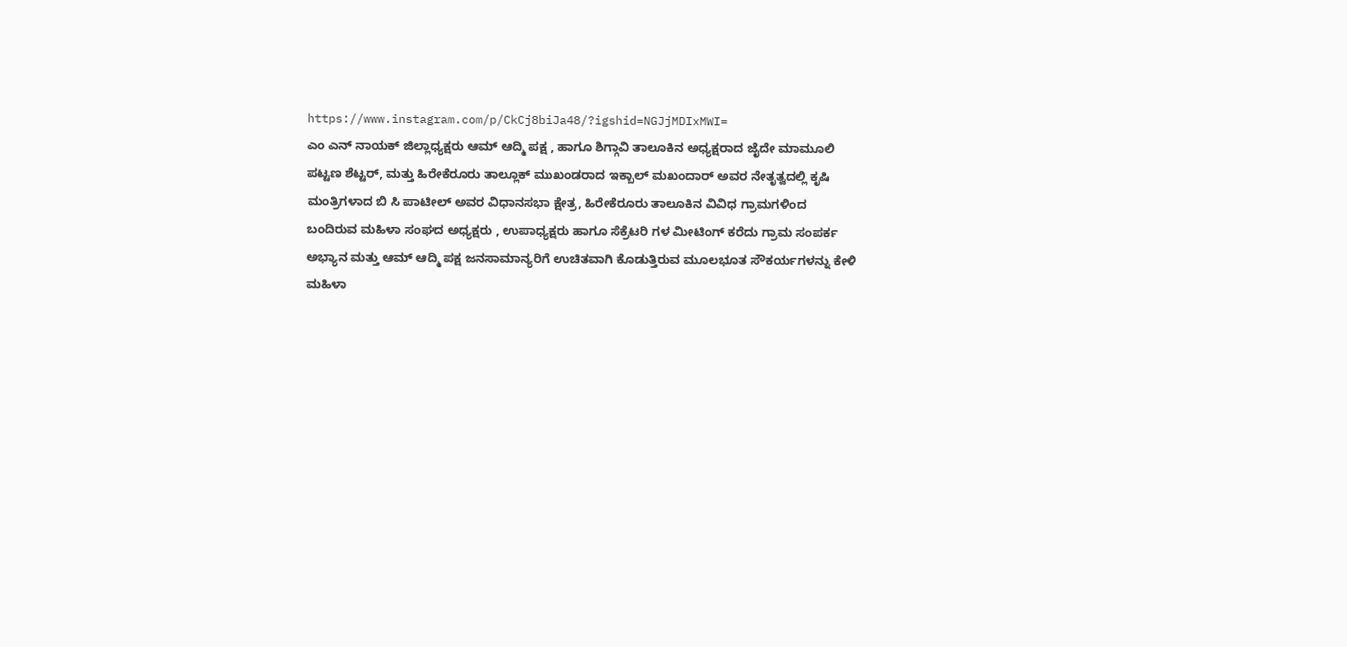https://www.instagram.com/p/CkCj8biJa48/?igshid=NGJjMDIxMWI=
ಎಂ ಎನ್ ನಾಯಕ್ ಜಿಲ್ಲಾಧ್ಯಕ್ಷರು ಆಮ್ ಆದ್ಮಿ ಪಕ್ಷ , ಹಾಗೂ ಶಿಗ್ಗಾವಿ ತಾಲೂಕಿನ ಅಧ್ಯಕ್ಷರಾದ ಜೈದೇ ಮಾಮೂಲಿ ಪಟ್ಟಣ ಶೆಟ್ಟರ್, ಮತ್ತು ಹಿರೇಕೆರೂರು ತಾಲ್ಲೂಕ್ ಮುಖಂಡರಾದ ಇಕ್ಬಾಲ್ ಮಖಂದಾರ್ ಅವರ ನೇತೃತ್ವದಲ್ಲಿ ಕೃಷಿ ಮಂತ್ರಿಗಳಾದ ಬಿ ಸಿ ಪಾಟೀಲ್ ಅವರ ವಿಧಾನಸಭಾ ಕ್ಷೇತ್ರ, ಹಿರೇಕೆರೂರು ತಾಲೂಕಿನ ವಿವಿಧ ಗ್ರಾಮಗಳಿಂದ ಬಂದಿರುವ ಮಹಿಳಾ ಸಂಘದ ಅಧ್ಯಕ್ಷರು , ಉಪಾಧ್ಯಕ್ಷರು ಹಾಗೂ ಸೆಕ್ರೆಟರಿ ಗಳ ಮೀಟಿಂಗ್ ಕರೆದು ಗ್ರಾಮ ಸಂಪರ್ಕ ಅಭ್ಯಾನ ಮತ್ತು ಆಮ್ ಆದ್ಮಿ ಪಕ್ಷ ಜನಸಾಮಾನ್ಯರಿಗೆ ಉಚಿತವಾಗಿ ಕೊಡುತ್ತಿರುವ ಮೂಲಭೂತ ಸೌಕರ್ಯಗಳನ್ನು ಕೇಳಿ ಮಹಿಳಾ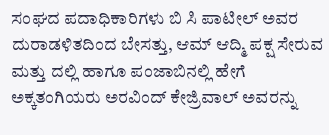ಸಂಘದ ಪದಾಧಿಕಾರಿಗಳು ಬಿ ಸಿ ಪಾಟೀಲ್ ಅವರ ದುರಾಡಳಿತದಿಂದ ಬೇಸತ್ತು, ಆಮ್ ಆದ್ಮಿ ಪಕ್ಷ ಸೇರುವ ಮತ್ತು ದಲ್ಲಿ ಹಾಗೂ ಪಂಜಾಬಿನಲ್ಲಿ ಹೇಗೆ ಅಕ್ಕತಂಗಿಯರು ಅರವಿಂದ್ ಕೇಜ್ರಿವಾಲ್ ಅವರನ್ನು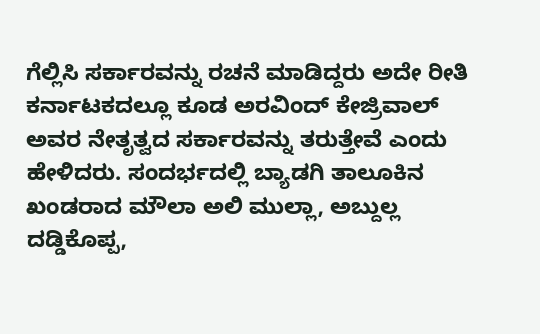ಗೆಲ್ಲಿಸಿ ಸರ್ಕಾರವನ್ನು ರಚನೆ ಮಾಡಿದ್ದರು ಅದೇ ರೀತಿ ಕರ್ನಾಟಕದಲ್ಲೂ ಕೂಡ ಅರವಿಂದ್ ಕೇಜ್ರಿವಾಲ್ ಅವರ ನೇತೃತ್ವದ ಸರ್ಕಾರವನ್ನು ತರುತ್ತೇವೆ ಎಂದು ಹೇಳಿದರು. ಸಂದರ್ಭದಲ್ಲಿ ಬ್ಯಾಡಗಿ ತಾಲೂಕಿನ ಖಂಡರಾದ ಮೌಲಾ ಅಲಿ ಮುಲ್ಲಾ, ಅಬ್ದುಲ್ಲ ದಡ್ಡಿಕೊಪ್ಪ,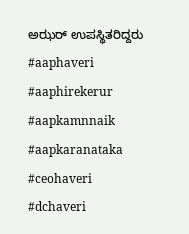ಅಝರ್ ಉಪಸ್ಥಿತರಿದ್ದರು #aaphaveri #aaphirekerur #aapkamnnaik #aapkaranataka #ceohaveri #dchaveri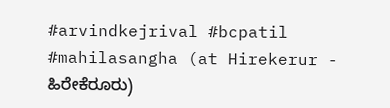#arvindkejrival #bcpatil #mahilasangha (at Hirekerur - ಹಿರೇಕೆರೂರು)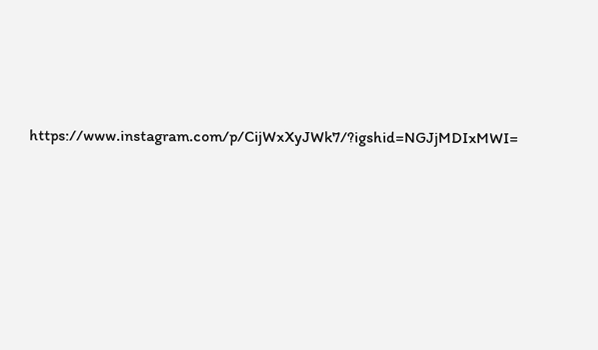https://www.instagram.com/p/CijWxXyJWk7/?igshid=NGJjMDIxMWI=